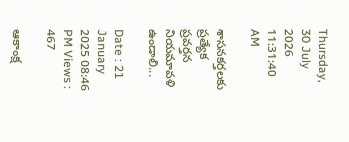Thursday, 30 July 2026 11:31:40 AM

శాసనకర్తలకు ప్రత్యేక ప్రవర్తన నియమావళి ఉండాలి...

Date : 21 January 2025 08:46 PM Views : 467

ఆకాంక్ష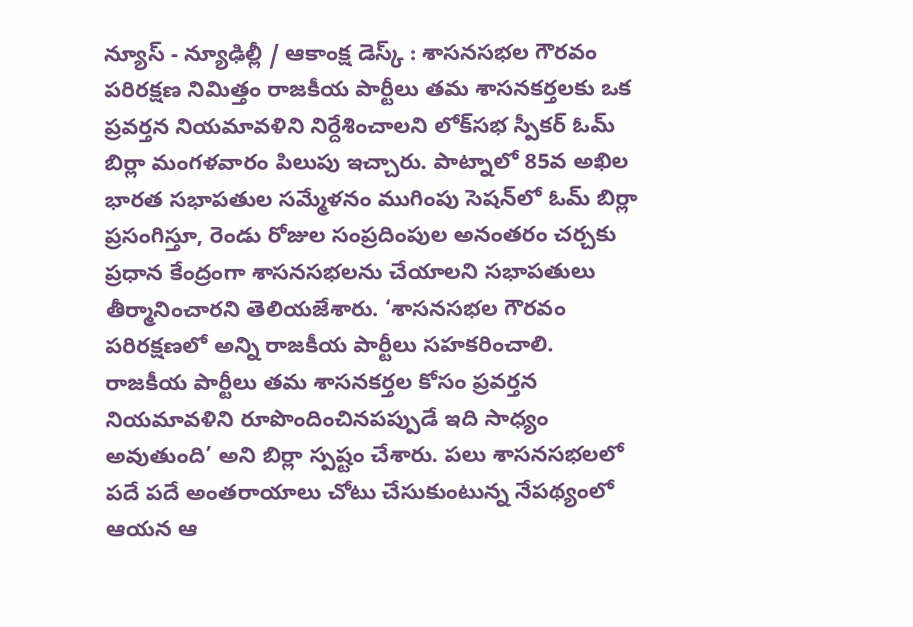న్యూస్ - న్యూఢిల్లీ / ఆకాంక్ష డెస్క్ : శాసనసభల గౌరవం పరిరక్షణ నిమిత్తం రాజకీయ పార్టీలు తమ శాసనకర్తలకు ఒక ప్రవర్తన నియమావళిని నిర్దేశించాలని లోక్‌సభ స్పీకర్ ఓమ్ బిర్లా మంగళవారం పిలుపు ఇచ్చారు. పాట్నాలో 85వ అఖిల భారత సభాపతుల సమ్మేళనం ముగింపు సెషన్‌లో ఓమ్ బిర్లా ప్రసంగిస్తూ, రెండు రోజుల సంప్రదింపుల అనంతరం చర్చకు ప్రధాన కేంద్రంగా శాసనసభలను చేయాలని సభాపతులు తీర్మానించారని తెలియజేశారు. ‘శాసనసభల గౌరవం పరిరక్షణలో అన్ని రాజకీయ పార్టీలు సహకరించాలి. రాజకీయ పార్టీలు తమ శాసనకర్తల కోసం ప్రవర్తన నియమావళిని రూపొందించినపప్పుడే ఇది సాధ్యం అవుతుంది’ అని బిర్లా స్పష్టం చేశారు. పలు శాసనసభలలో పదే పదే అంతరాయాలు చోటు చేసుకుంటున్న నేపథ్యంలో ఆయన ఆ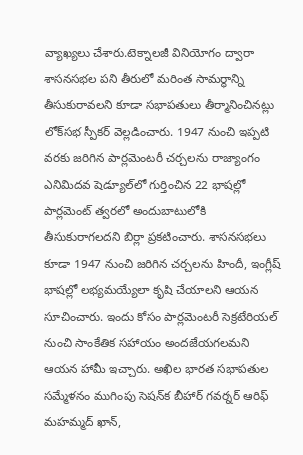వ్యాఖ్యలు చేశారు.టెక్నాలజీ వినియోగం ద్వారా శాసనసభల పని తీరులో మరింత సామర్థాన్ని తీసుకురావలని కూడా సభాపతులు తీర్మానించినట్లు లోక్‌సభ స్పీకర్ వెల్లడించారు. 1947 నుంచి ఇప్పటి వరకు జరిగిన పార్లమెంటరీ చర్చలను రాజ్యాంగం ఎనిమిదవ షెడ్యూల్‌లో గుర్తించిన 22 భాషల్లో పార్లమెంట్ త్వరలో అందుబాటులోకి తీసుకురాగలదని బిర్లా ప్రకటించారు. శాసనసభలు కూడా 1947 నుంచి జరిగిన చర్చలను హిందీ, ఇంగ్లీష్ భాషల్లో లభ్యమయ్యేలా కృషి చేయాలని ఆయన సూచించారు. ఇందు కోసం పార్లమెంటరీ సెక్రటేరియల్ నుంచి సాంకేతిక సహాయం అందజేయగలమని ఆయన హామీ ఇచ్చారు. అఖిల భారత సభాపతుల సమ్మేళనం ముగింపు సెషన్‌క బీహార్ గవర్నర్ ఆరిఫ్ మహమ్మద్ ఖాన్,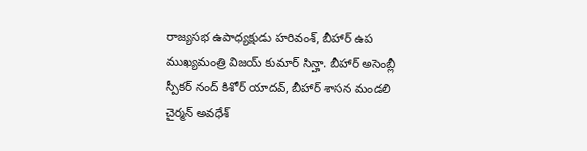రాజ్యసభ ఉపాధ్యక్షుడు హరివంశ్, బీహార్ ఉప ముఖ్యమంత్రి విజయ్ కుమార్ సిన్హా. బీహార్ అసెంబ్లీ స్పీకర్ నంద్ కిశోర్ యాదవ్, బీహార్ శాసన మండలి చైర్మన్ అవధేశ్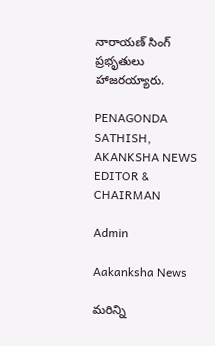నారాయణ్ సింగ్ ప్రభృతులు హాజరయ్యారు.

PENAGONDA SATHISH, AKANKSHA NEWS EDITOR & CHAIRMAN

Admin

Aakanksha News

మరిన్ని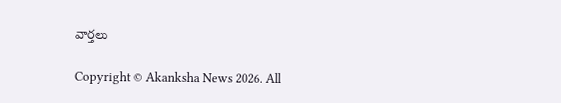వార్తలు

Copyright © Akanksha News 2026. All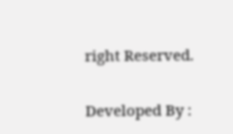right Reserved.

Developed By :